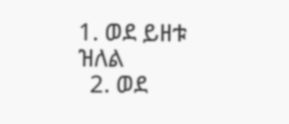1. ወደ ይዘቱ ዝለል
  2. ወደ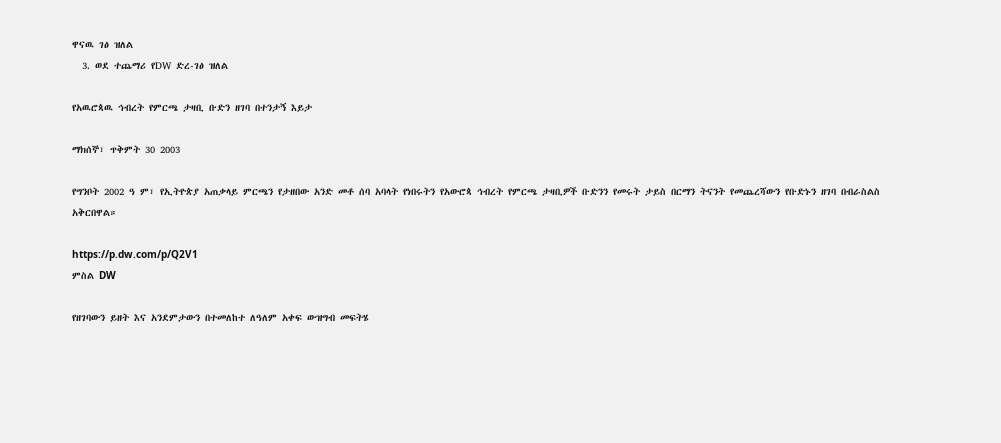ዋናዉ ገፅ ዝለል
  3. ወደ ተጨማሪ የDW ድረ-ገፅ ዝለል

የአዉሮጳዉ ኅብረት የምርጫ ታዛቢ ቡድን ዘገባ በተንታኝ እይታ

ማክሰኞ፣ ጥቅምት 30 2003

የግንቦት 2002 ዓ ም፣ የኢትዮጵያ አጠቃላይ ምርጫን የታዘበው አንድ መቶ ሰባ አባላት የነበሩትን የአውሮጳ ኅብረት የምርጫ ታዛቢዎች ቡድንን የመሩት ታይስ በርማን ትናንት የመጨረሻውን የቡድኑን ዘገባ በብራስልስ አቅርበዋል።

https://p.dw.com/p/Q2V1
ምስል DW

የዘገባውን ይዘት እና አንደምታውን በተመለከተ ለዓለም አቀፍ ውዝግብ መፍትሄ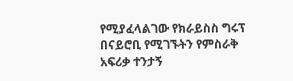የሚያፈላልገው የክራይስስ ግሩፕ በናይሮቢ የሚገኙትን የምስራቅ አፍሪቃ ተንታኝ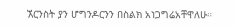ኧርንስት ያን ሆግንዶርንን በስልክ አነጋግሬአቸዋለሁ።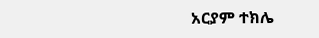አርያም ተክሌ